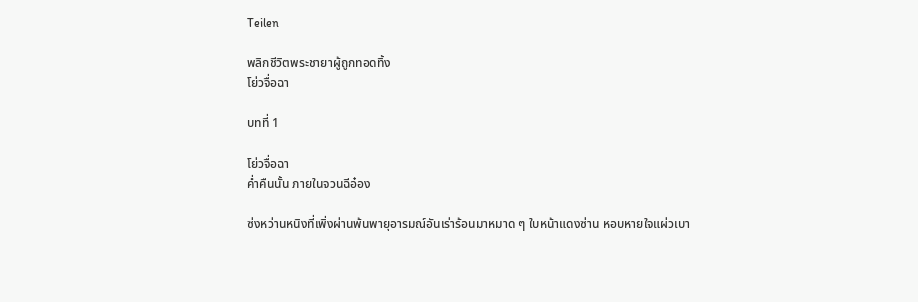Teilen

พลิกชีวิตพระชายาผู้ถูกทอดทิ้ง
โย่วจื่อฉา

บทที่ 1

โย่วจื่อฉา
ค่ำคืนนั้น ภายในจวนฉีอ๋อง

ซ่งหว่านหนิงที่เพิ่งผ่านพ้นพายุอารมณ์อันเร่าร้อนมาหมาด ๆ ใบหน้าแดงซ่าน หอบหายใจแผ่วเบา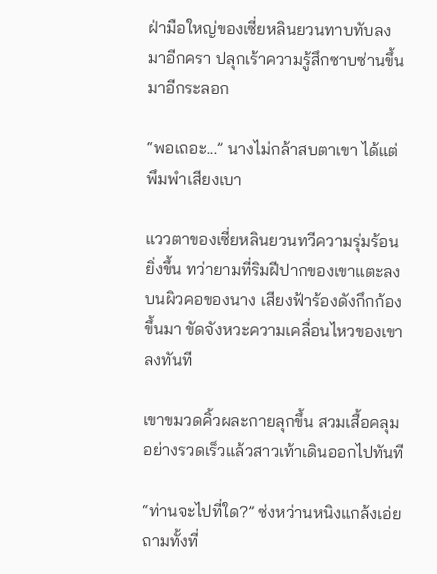ฝ่ามือใหญ่ของเซี่ยหลินยวนทาบทับลงมาอีกครา ปลุกเร้าความรู้สึกซาบซ่านขึ้นมาอีกระลอก

“พอเถอะ...” นางไม่กล้าสบตาเขา ได้แต่พึมพำเสียงเบา

แววตาของเซี่ยหลินยวนทวีความรุ่มร้อนยิ่งขึ้น ทว่ายามที่ริมฝีปากของเขาแตะลงบนผิวคอของนาง เสียงฟ้าร้องดังกึกก้องขึ้นมา ขัดจังหวะความเคลื่อนไหวของเขาลงทันที

เขาขมวดคิ้วผละกายลุกขึ้น สวมเสื้อคลุมอย่างรวดเร็วแล้วสาวเท้าเดินออกไปทันที

“ท่านจะไปที่ใด?” ซ่งหว่านหนิงแกล้งเอ่ยถามทั้งที่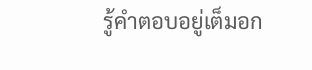รู้คำตอบอยู่เต็มอก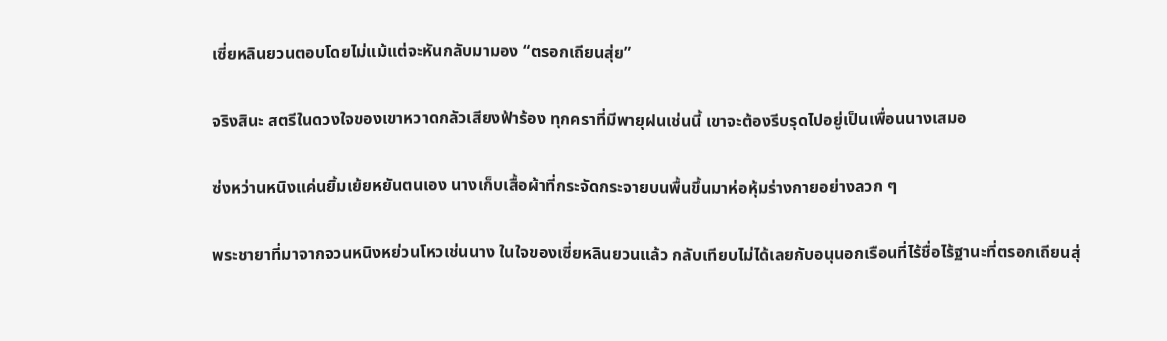เซี่ยหลินยวนตอบโดยไม่แม้แต่จะหันกลับมามอง “ตรอกเถียนสุ่ย”

จริงสินะ สตรีในดวงใจของเขาหวาดกลัวเสียงฟ้าร้อง ทุกคราที่มีพายุฝนเช่นนี้ เขาจะต้องรีบรุดไปอยู่เป็นเพื่อนนางเสมอ

ซ่งหว่านหนิงแค่นยิ้มเย้ยหยันตนเอง นางเก็บเสื้อผ้าที่กระจัดกระจายบนพื้นขึ้นมาห่อหุ้มร่างกายอย่างลวก ๆ

พระชายาที่มาจากจวนหนิงหย่วนโหวเช่นนาง ในใจของเซี่ยหลินยวนแล้ว กลับเทียบไม่ได้เลยกับอนุนอกเรือนที่ไร้ชื่อไร้ฐานะที่ตรอกเถียนสุ่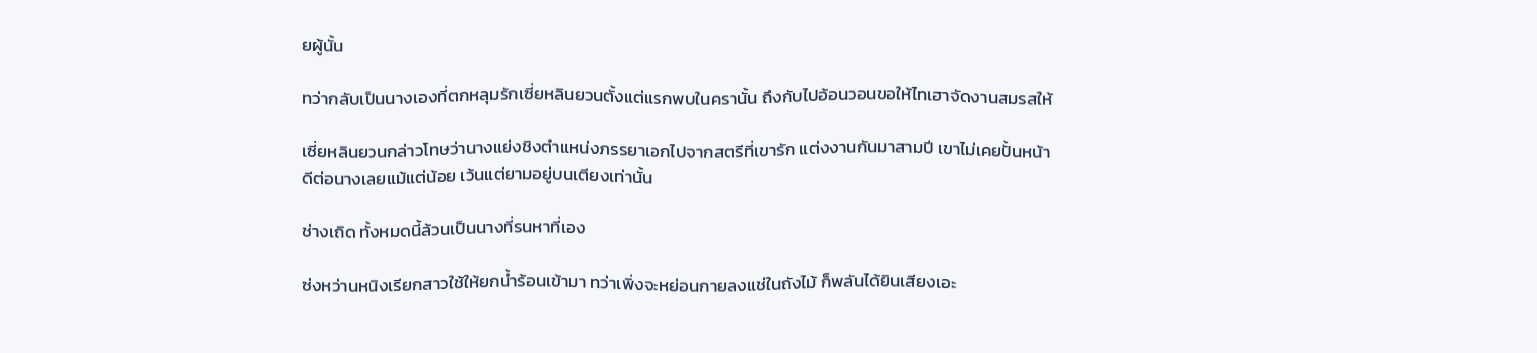ยผู้นั้น

ทว่ากลับเป็นนางเองที่ตกหลุมรักเซี่ยหลินยวนตั้งแต่แรกพบในครานั้น ถึงกับไปอ้อนวอนขอให้ไทเฮาจัดงานสมรสให้

เซี่ยหลินยวนกล่าวโทษว่านางแย่งชิงตำแหน่งภรรยาเอกไปจากสตรีที่เขารัก แต่งงานกันมาสามปี เขาไม่เคยปั้นหน้าดีต่อนางเลยแม้แต่น้อย เว้นแต่ยามอยู่บนเตียงเท่านั้น

ช่างเถิด ทั้งหมดนี้ล้วนเป็นนางที่รนหาที่เอง

ซ่งหว่านหนิงเรียกสาวใช้ให้ยกน้ำร้อนเข้ามา ทว่าเพิ่งจะหย่อนกายลงแช่ในถังไม้ ก็พลันได้ยินเสียงเอะ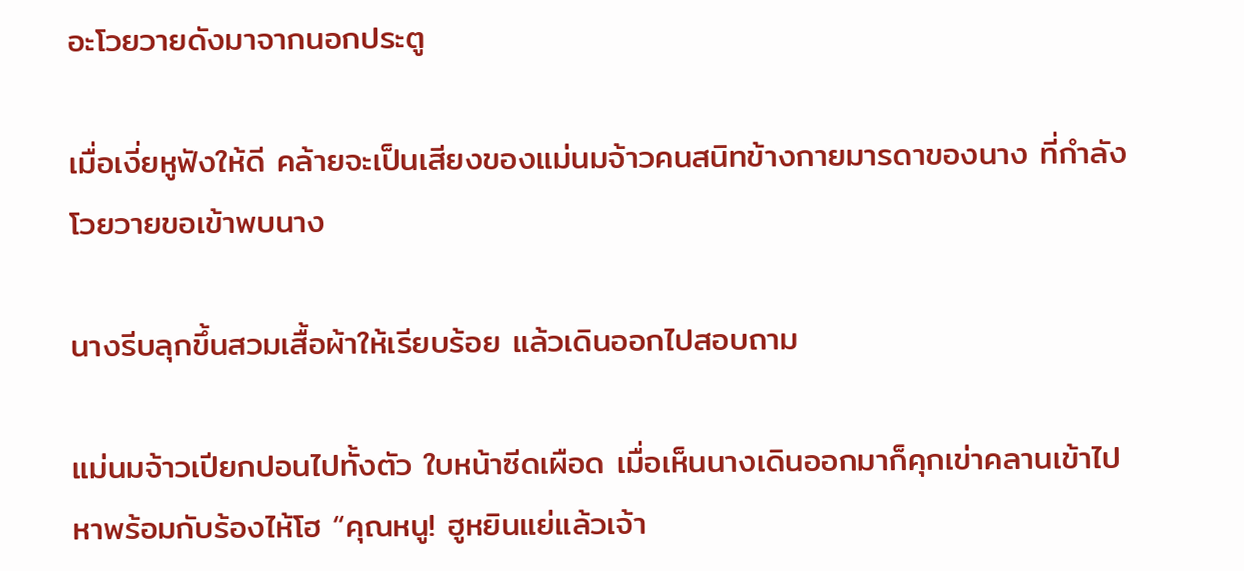อะโวยวายดังมาจากนอกประตู

เมื่อเงี่ยหูฟังให้ดี คล้ายจะเป็นเสียงของแม่นมจ้าวคนสนิทข้างกายมารดาของนาง ที่กำลังโวยวายขอเข้าพบนาง

นางรีบลุกขึ้นสวมเสื้อผ้าให้เรียบร้อย แล้วเดินออกไปสอบถาม

แม่นมจ้าวเปียกปอนไปทั้งตัว ใบหน้าซีดเผือด เมื่อเห็นนางเดินออกมาก็คุกเข่าคลานเข้าไปหาพร้อมกับร้องไห้โฮ “คุณหนู! ฮูหยินแย่แล้วเจ้า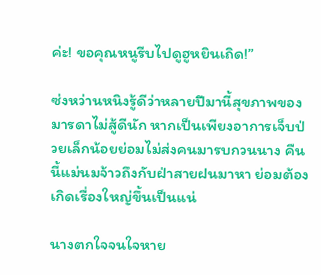ค่ะ! ขอคุณหนูรีบไปดูฮูหยินเถิด!”

ซ่งหว่านหนิงรู้ดีว่าหลายปีมานี้สุขภาพของมารดาไม่สู้ดีนัก หากเป็นเพียงอาการเจ็บป่วยเล็กน้อยย่อมไม่ส่งคนมารบกวนนาง คืนนี้แม่นมจ้าวถึงกับฝ่าสายฝนมาหา ย่อมต้องเกิดเรื่องใหญ่ขึ้นเป็นแน่

นางตกใจจนใจหาย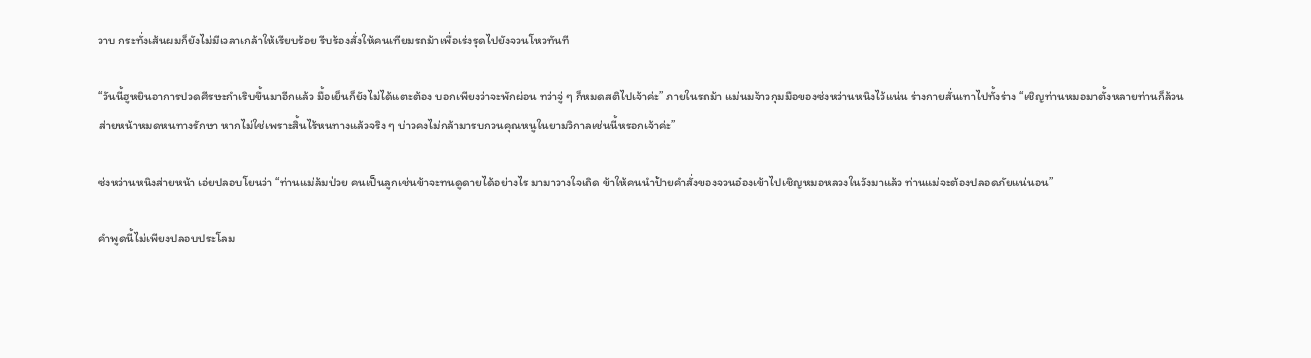วาบ กระทั่งเส้นผมก็ยังไม่มีเวลาเกล้าให้เรียบร้อย รีบร้องสั่งให้คนเทียมรถม้าเพื่อเร่งรุดไปยังจวนโหวทันที

“วันนี้ฮูหยินอาการปวดศีรษะกำเริบขึ้นมาอีกแล้ว มื้อเย็นก็ยังไม่ได้แตะต้อง บอกเพียงว่าจะพักผ่อน ทว่าจู่ ๆ ก็หมดสติไปเจ้าค่ะ” ภายในรถม้า แม่นมจ้าวกุมมือของซ่งหว่านหนิงไว้แน่น ร่างกายสั่นเทาไปทั้งร่าง “เชิญท่านหมอมาตั้งหลายท่านก็ล้วนส่ายหน้าหมดหนทางรักษา หากไม่ใช่เพราะสิ้นไร้หนทางแล้วจริง ๆ บ่าวคงไม่กล้ามารบกวนคุณหนูในยามวิกาลเช่นนี้หรอกเจ้าค่ะ”

ซ่งหว่านหนิงส่ายหน้า เอ่ยปลอบโยนว่า “ท่านแม่ล้มป่วย คนเป็นลูกเช่นข้าจะทนดูดายได้อย่างไร มามาวางใจเถิด ข้าให้คนนำป้ายคำสั่งของจวนอ๋องเข้าไปเชิญหมอหลวงในวังมาแล้ว ท่านแม่จะต้องปลอดภัยแน่นอน”

คำพูดนี้ไม่เพียงปลอบประโลม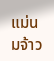แม่นมจ้าว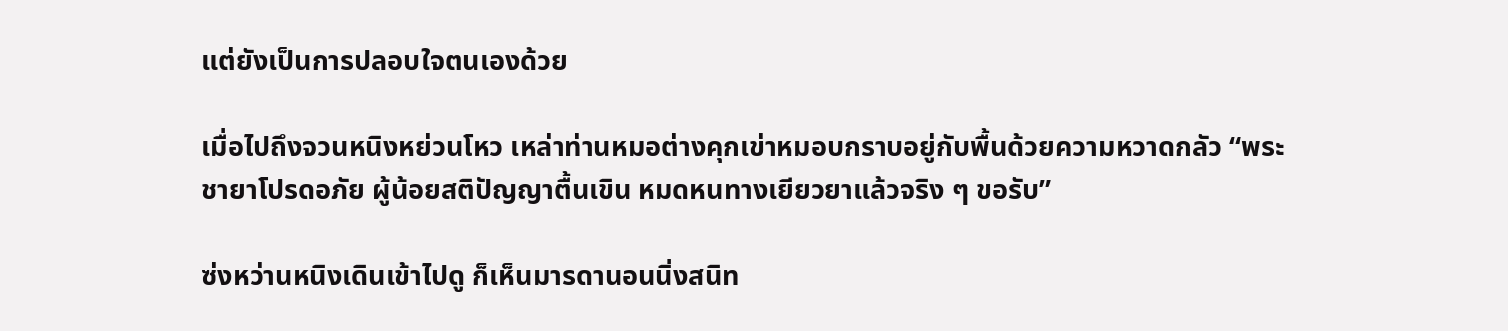แต่ยังเป็นการปลอบใจตนเองด้วย

เมื่อไปถึงจวนหนิงหย่วนโหว เหล่าท่านหมอต่างคุกเข่าหมอบกราบอยู่กับพื้นด้วยความหวาดกลัว “พระชายาโปรดอภัย ผู้น้อยสติปัญญาตื้นเขิน หมดหนทางเยียวยาแล้วจริง ๆ ขอรับ”

ซ่งหว่านหนิงเดินเข้าไปดู ก็เห็นมารดานอนนิ่งสนิท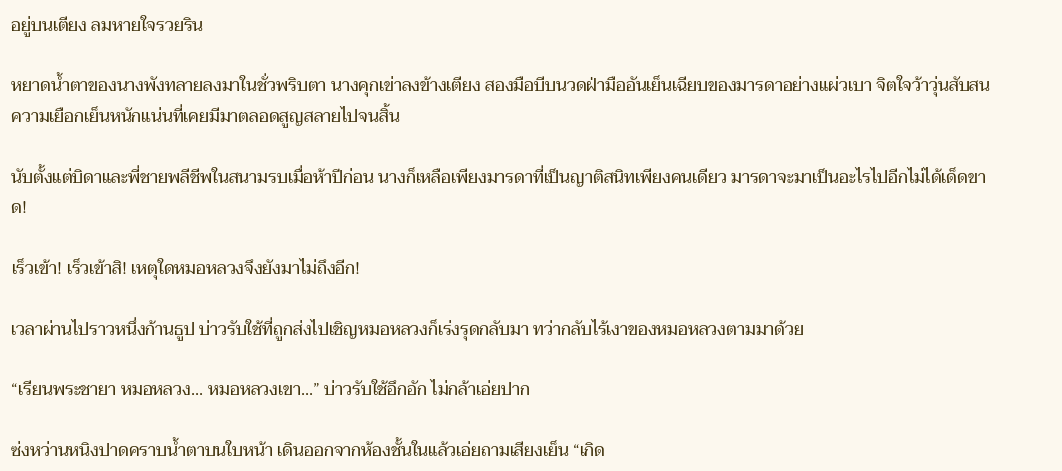อยู่บนเตียง ลมหายใจรวยริน

หยาดน้ำตาของนางพังทลายลงมาในชั่วพริบตา นางคุกเข่าลงข้างเตียง สองมือบีบนวดฝ่ามืออันเย็นเฉียบของมารดาอย่างแผ่วเบา จิตใจว้าวุ่นสับสน ความเยือกเย็นหนักแน่นที่เคยมีมาตลอดสูญสลายไปจนสิ้น

นับตั้งแต่บิดาและพี่ชายพลีชีพในสนามรบเมื่อห้าปีก่อน นางก็เหลือเพียงมารดาที่เป็นญาติสนิทเพียงคนเดียว มารดาจะมาเป็นอะไรไปอีกไม่ได้เด็ดขาด!

เร็วเข้า! เร็วเข้าสิ! เหตุใดหมอหลวงจึงยังมาไม่ถึงอีก!

เวลาผ่านไปราวหนึ่งก้านธูป บ่าวรับใช้ที่ถูกส่งไปเชิญหมอหลวงก็เร่งรุดกลับมา ทว่ากลับไร้เงาของหมอหลวงตามมาด้วย

“เรียนพระชายา หมอหลวง... หมอหลวงเขา...” บ่าวรับใช้อึกอัก ไม่กล้าเอ่ยปาก

ซ่งหว่านหนิงปาดคราบน้ำตาบนใบหน้า เดินออกจากห้องชั้นในแล้วเอ่ยถามเสียงเย็น “เกิด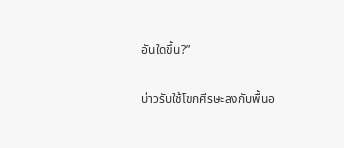อันใดขึ้น?”

บ่าวรับใช้โขกศีรษะลงกับพื้นอ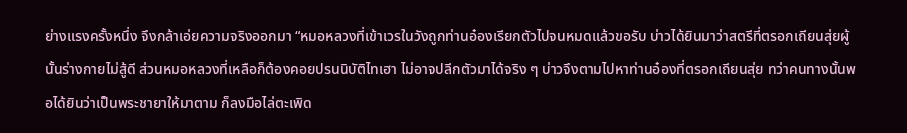ย่างแรงครั้งหนึ่ง จึงกล้าเอ่ยความจริงออกมา “หมอหลวงที่เข้าเวรในวังถูกท่านอ๋องเรียกตัวไปจนหมดแล้วขอรับ บ่าวได้ยินมาว่าสตรีที่ตรอกเถียนสุ่ยผู้นั้นร่างกายไม่สู้ดี ส่วนหมอหลวงที่เหลือก็ต้องคอยปรนนิบัติไทเฮา ไม่อาจปลีกตัวมาได้จริง ๆ บ่าวจึงตามไปหาท่านอ๋องที่ตรอกเถียนสุ่ย ทว่าคนทางนั้นพอได้ยินว่าเป็นพระชายาให้มาตาม ก็ลงมือไล่ตะเพิด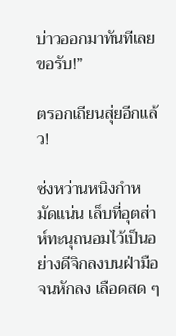บ่าวออกมาทันทีเลยขอรับ!”

ตรอกเถียนสุ่ยอีกแล้ว!

ซ่งหว่านหนิงกำหมัดแน่น เล็บที่อุตส่าห์ทะนุถนอมไว้เป็นอย่างดีจิกลงบนฝ่ามือจนหักลง เลือดสด ๆ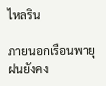ไหลริน

ภายนอกเรือนพายุฝนยังคง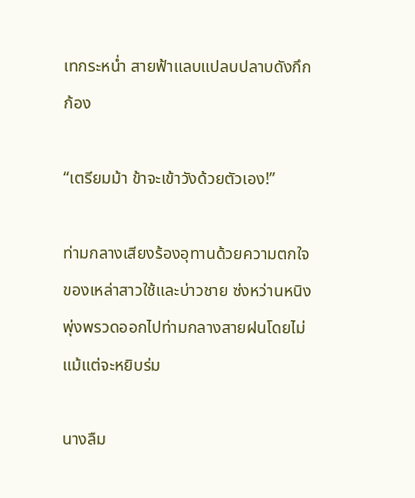เทกระหน่ำ สายฟ้าแลบแปลบปลาบดังกึกก้อง

“เตรียมม้า ข้าจะเข้าวังด้วยตัวเอง!”

ท่ามกลางเสียงร้องอุทานด้วยความตกใจของเหล่าสาวใช้และบ่าวชาย ซ่งหว่านหนิงพุ่งพรวดออกไปท่ามกลางสายฝนโดยไม่แม้แต่จะหยิบร่ม

นางลืม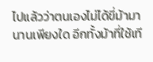ไปแล้วว่าตนเองไม่ได้ขี่ม้ามานานเพียงใด อีกทั้งม้าที่ใช้เที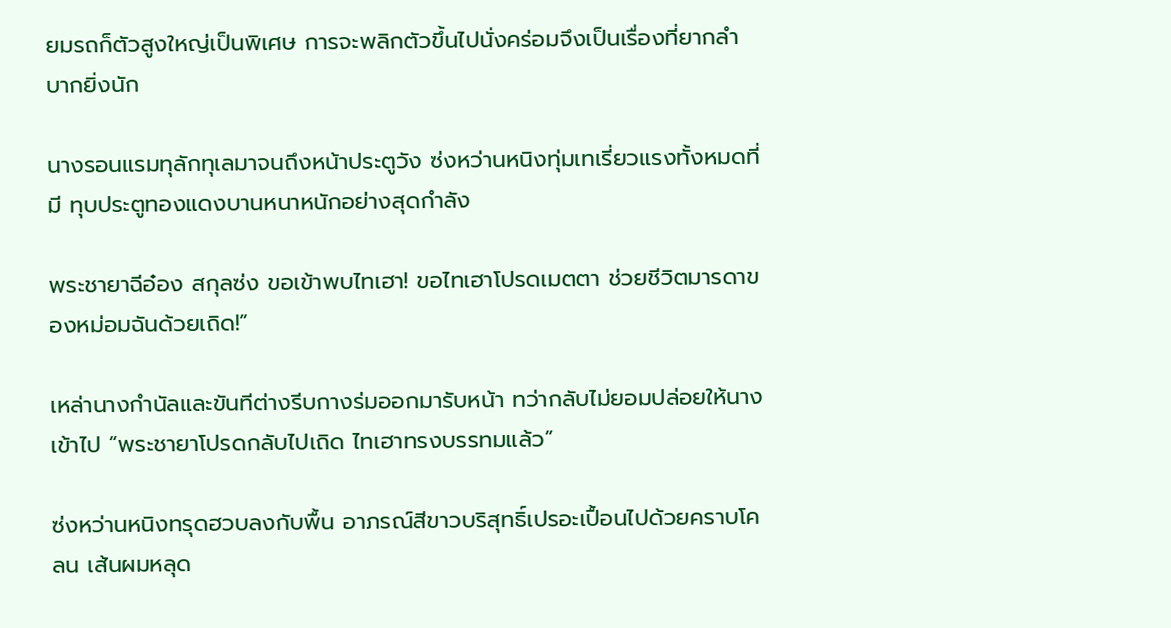ยมรถก็ตัวสูงใหญ่เป็นพิเศษ การจะพลิกตัวขึ้นไปนั่งคร่อมจึงเป็นเรื่องที่ยากลำบากยิ่งนัก

นางรอนแรมทุลักทุเลมาจนถึงหน้าประตูวัง ซ่งหว่านหนิงทุ่มเทเรี่ยวแรงทั้งหมดที่มี ทุบประตูทองแดงบานหนาหนักอย่างสุดกำลัง

พระชายาฉีอ๋อง สกุลซ่ง ขอเข้าพบไทเฮา! ขอไทเฮาโปรดเมตตา ช่วยชีวิตมารดาของหม่อมฉันด้วยเถิด!”

เหล่านางกำนัลและขันทีต่างรีบกางร่มออกมารับหน้า ทว่ากลับไม่ยอมปล่อยให้นางเข้าไป “พระชายาโปรดกลับไปเถิด ไทเฮาทรงบรรทมแล้ว”

ซ่งหว่านหนิงทรุดฮวบลงกับพื้น อาภรณ์สีขาวบริสุทธิ์เปรอะเปื้อนไปด้วยคราบโคลน เส้นผมหลุด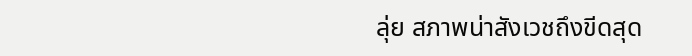ลุ่ย สภาพน่าสังเวชถึงขีดสุด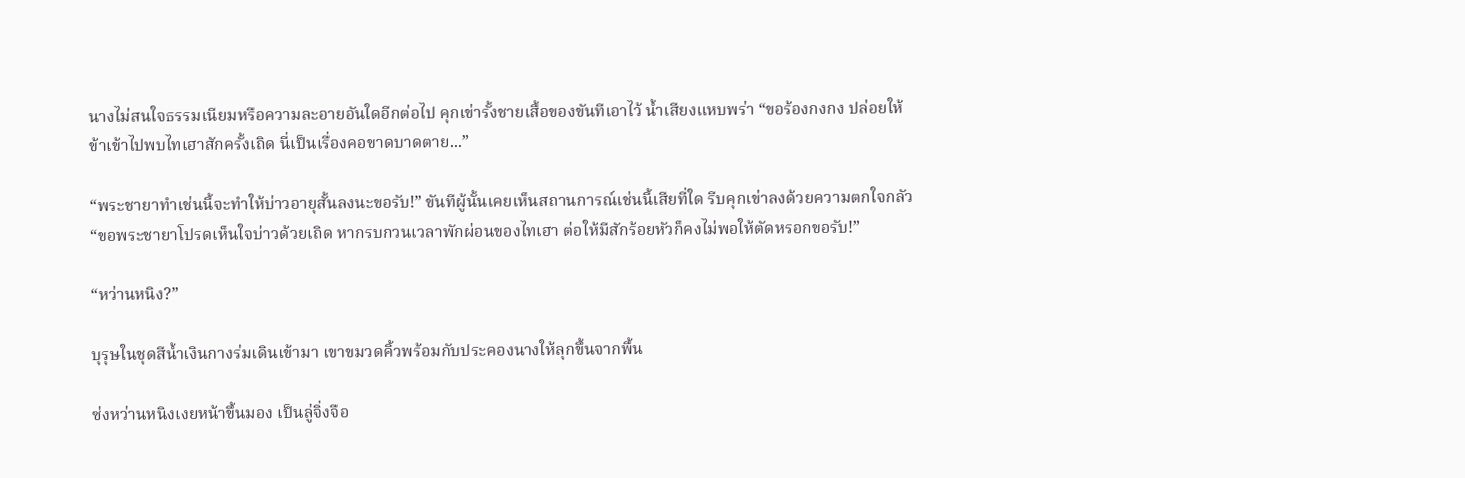นางไม่สนใจธรรมเนียมหรือความละอายอันใดอีกต่อไป คุกเข่ารั้งชายเสื้อของขันทีเอาไว้ น้ำเสียงแหบพร่า “ขอร้องกงกง ปล่อยให้ข้าเข้าไปพบไทเฮาสักครั้งเถิด นี่เป็นเรื่องคอขาดบาดตาย...”

“พระชายาทำเช่นนี้จะทำให้บ่าวอายุสั้นลงนะขอรับ!” ขันทีผู้นั้นเคยเห็นสถานการณ์เช่นนี้เสียที่ใด รีบคุกเข่าลงด้วยความตกใจกลัว “ขอพระชายาโปรดเห็นใจบ่าวด้วยเถิด หากรบกวนเวลาพักผ่อนของไทเฮา ต่อให้มีสักร้อยหัวก็คงไม่พอให้ตัดหรอกขอรับ!”

“หว่านหนิง?”

บุรุษในชุดสีน้ำเงินกางร่มเดินเข้ามา เขาขมวดคิ้วพร้อมกับประคองนางให้ลุกขึ้นจากพื้น

ซ่งหว่านหนิงเงยหน้าขึ้นมอง เป็นลู่จิ่งจือ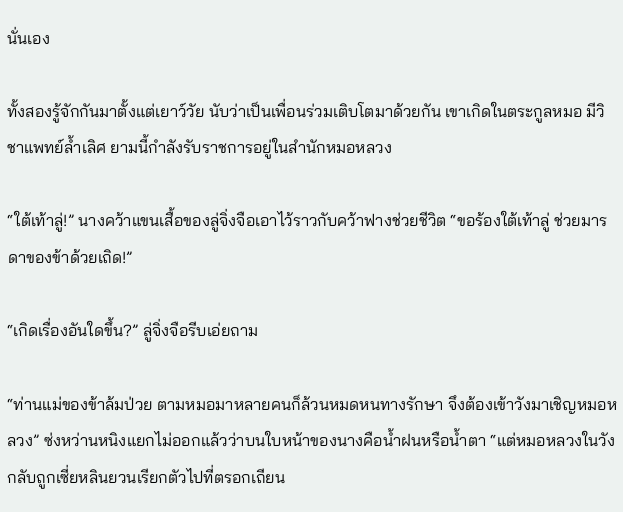นั่นเอง

ทั้งสองรู้จักกันมาตั้งแต่เยาว์วัย นับว่าเป็นเพื่อนร่วมเติบโตมาด้วยกัน เขาเกิดในตระกูลหมอ มีวิชาแพทย์ล้ำเลิศ ยามนี้กำลังรับราชการอยู่ในสำนักหมอหลวง

“ใต้เท้าลู่!” นางคว้าแขนเสื้อของลู่จิ่งจือเอาไว้ราวกับคว้าฟางช่วยชีวิต “ขอร้องใต้เท้าลู่ ช่วยมารดาของข้าด้วยเถิด!”

“เกิดเรื่องอันใดขึ้น?” ลู่จิ่งจือรีบเอ่ยถาม

“ท่านแม่ของข้าล้มป่วย ตามหมอมาหลายคนก็ล้วนหมดหนทางรักษา จึงต้องเข้าวังมาเชิญหมอหลวง” ซ่งหว่านหนิงแยกไม่ออกแล้วว่าบนใบหน้าของนางคือน้ำฝนหรือน้ำตา “แต่หมอหลวงในวังกลับถูกเซี่ยหลินยวนเรียกตัวไปที่ตรอกเถียน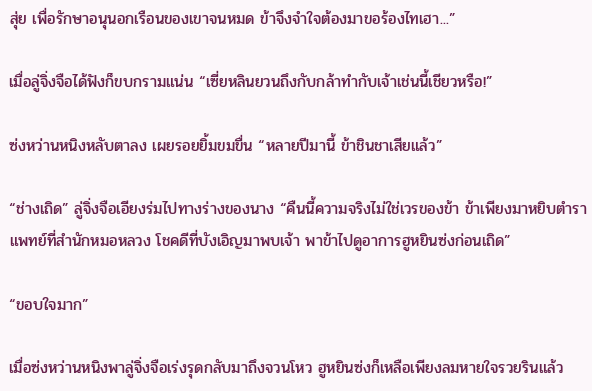สุ่ย เพื่อรักษาอนุนอกเรือนของเขาจนหมด ข้าจึงจำใจต้องมาขอร้องไทเฮา...”

เมื่อลู่จิ่งจือได้ฟังก็ขบกรามแน่น “เซี่ยหลินยวนถึงกับกล้าทำกับเจ้าเช่นนี้เชียวหรือ!”

ซ่งหว่านหนิงหลับตาลง เผยรอยยิ้มขมขื่น “หลายปีมานี้ ข้าชินชาเสียแล้ว”

“ช่างเถิด” ลู่จิ่งจือเอียงร่มไปทางร่างของนาง “คืนนี้ความจริงไม่ใช่เวรของข้า ข้าเพียงมาหยิบตำราแพทย์ที่สำนักหมอหลวง โชคดีที่บังเอิญมาพบเจ้า พาข้าไปดูอาการฮูหยินซ่งก่อนเถิด”

“ขอบใจมาก”

เมื่อซ่งหว่านหนิงพาลู่จิ่งจือเร่งรุดกลับมาถึงจวนโหว ฮูหยินซ่งก็เหลือเพียงลมหายใจรวยรินแล้ว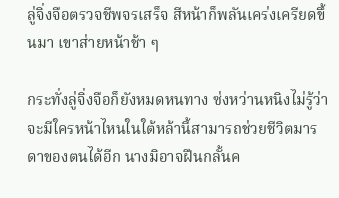ลู่จิ่งจือตรวจชีพจรเสร็จ สีหน้าก็พลันเคร่งเครียดขึ้นมา เขาส่ายหน้าช้า ๆ

กระทั่งลู่จิ่งจือก็ยังหมดหนทาง ซ่งหว่านหนิงไม่รู้ว่าจะมีใครหน้าไหนในใต้หล้านี้สามารถช่วยชีวิตมารดาของตนได้อีก นางมิอาจฝืนกลั้นค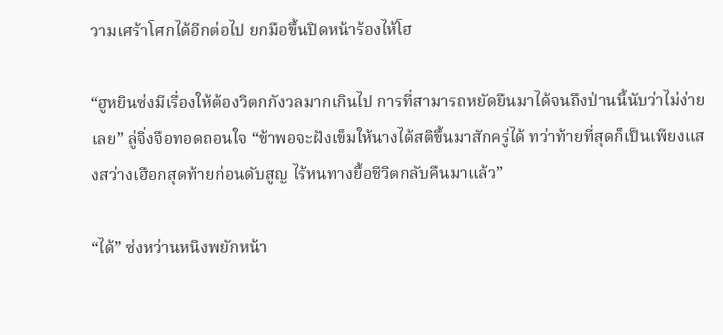วามเศร้าโศกได้อีกต่อไป ยกมือขึ้นปิดหน้าร้องไห้โฮ

“ฮูหยินซ่งมีเรื่องให้ต้องวิตกกังวลมากเกินไป การที่สามารถหยัดยืนมาได้จนถึงป่านนี้นับว่าไม่ง่ายเลย” ลู่จิ่งจือทอดถอนใจ “ข้าพอจะฝังเข็มให้นางได้สติขึ้นมาสักครู่ได้ ทว่าท้ายที่สุดก็เป็นเพียงแสงสว่างเฮือกสุดท้ายก่อนดับสูญ ไร้หนทางยื้อชีวิตกลับคืนมาแล้ว”

“ได้” ซ่งหว่านหนิงพยักหน้า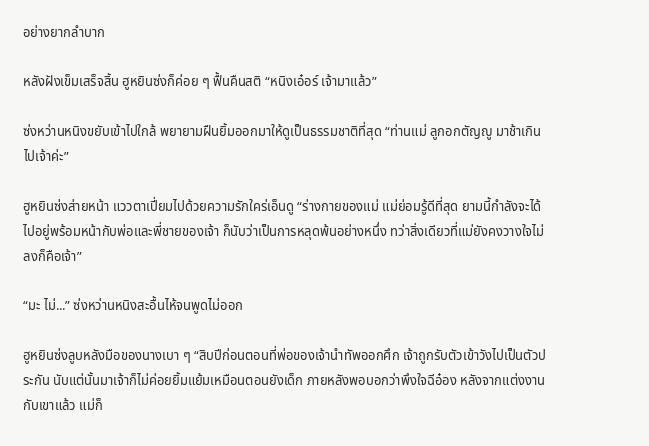อย่างยากลำบาก

หลังฝังเข็มเสร็จสิ้น ฮูหยินซ่งก็ค่อย ๆ ฟื้นคืนสติ “หนิงเอ๋อร์ เจ้ามาแล้ว”

ซ่งหว่านหนิงขยับเข้าไปใกล้ พยายามฝืนยิ้มออกมาให้ดูเป็นธรรมชาติที่สุด “ท่านแม่ ลูกอกตัญญู มาช้าเกินไปเจ้าค่ะ”

ฮูหยินซ่งส่ายหน้า แววตาเปี่ยมไปด้วยความรักใคร่เอ็นดู “ร่างกายของแม่ แม่ย่อมรู้ดีที่สุด ยามนี้กำลังจะได้ไปอยู่พร้อมหน้ากับพ่อและพี่ชายของเจ้า ก็นับว่าเป็นการหลุดพ้นอย่างหนึ่ง ทว่าสิ่งเดียวที่แม่ยังคงวางใจไม่ลงก็คือเจ้า”

“มะ ไม่...” ซ่งหว่านหนิงสะอื้นไห้จนพูดไม่ออก

ฮูหยินซ่งลูบหลังมือของนางเบา ๆ “สิบปีก่อนตอนที่พ่อของเจ้านำทัพออกศึก เจ้าถูกรับตัวเข้าวังไปเป็นตัวประกัน นับแต่นั้นมาเจ้าก็ไม่ค่อยยิ้มแย้มเหมือนตอนยังเด็ก ภายหลังพอบอกว่าพึงใจฉีอ๋อง หลังจากแต่งงานกับเขาแล้ว แม่ก็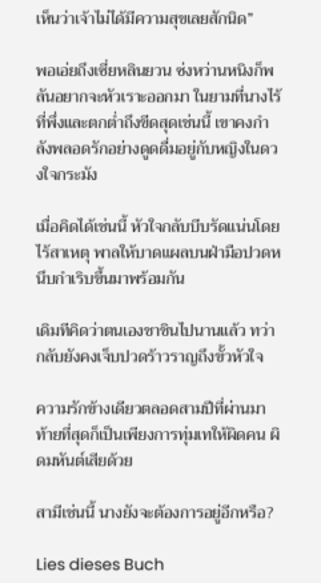เห็นว่าเจ้าไม่ได้มีความสุขเลยสักนิด”

พอเอ่ยถึงเซี่ยหลินยวน ซ่งหว่านหนิงก็พลันอยากจะหัวเราะออกมา ในยามที่นางไร้ที่พึ่งและตกต่ำถึงขีดสุดเช่นนี้ เขาคงกำลังพลอดรักอย่างดูดดื่มอยู่กับหญิงในดวงใจกระมัง

เมื่อคิดได้เช่นนี้ หัวใจกลับบีบรัดแน่นโดยไร้สาเหตุ พาลให้บาดแผลบนฝ่ามือปวดหนึบกำเริบขึ้นมาพร้อมกัน

เดิมทีคิดว่าตนเองชาชินไปนานแล้ว ทว่ากลับยังคงเจ็บปวดร้าวราญถึงขั้วหัวใจ

ความรักข้างเดียวตลอดสามปีที่ผ่านมา ท้ายที่สุดก็เป็นเพียงการทุ่มเทให้ผิดคน ผิดมหันต์เสียด้วย

สามีเช่นนี้ นางยังจะต้องการอยู่อีกหรือ?

Lies dieses Buch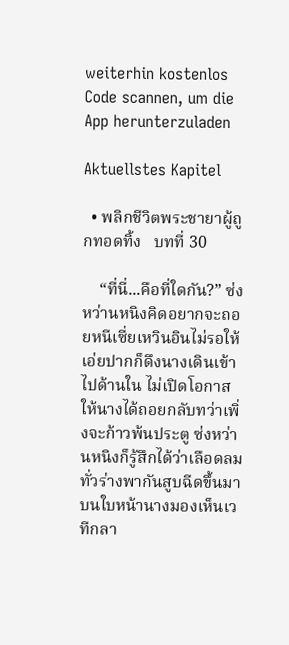weiterhin kostenlos
Code scannen, um die App herunterzuladen

Aktuellstes Kapitel

  • พลิกชีวิตพระชายาผู้ถูกทอดทิ้ง   บทที่ 30

    “ที่นี่...คือที่ใดกัน?” ซ่งหว่านหนิงคิดอยากจะถอยหนีเซี่ยเหวินอินไม่รอให้เอ่ยปากก็ดึงนางเดินเข้าไปด้านใน ไม่เปิดโอกาสให้นางได้ถอยกลับทว่าเพิ่งจะก้าวพ้นประตู ซ่งหว่านหนิงก็รู้สึกได้ว่าเลือดลมทั่วร่างพากันสูบฉีดขึ้นมาบนใบหน้านางมองเห็นเวทีกลา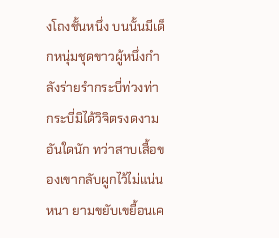งโถงชั้นหนึ่ง บนนั้นมีเด็กหนุ่มชุดขาวผู้หนึ่งกำลังร่ายรำกระบี่ท่วงท่ากระบี่มิได้วิจิตรงดงามอันใดนัก ทว่าสาบเสื้อของเขากลับผูกไว้ไม่แน่นหนา ยามขยับเขยื้อนเค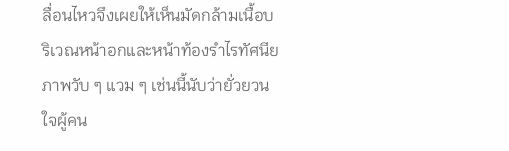ลื่อนไหวจึงเผยให้เห็นมัดกล้ามเนื้อบริเวณหน้าอกและหน้าท้องรำไรทัศนียภาพวับ ๆ แวม ๆ เช่นนี้นับว่ายั่วยวนใจผู้คน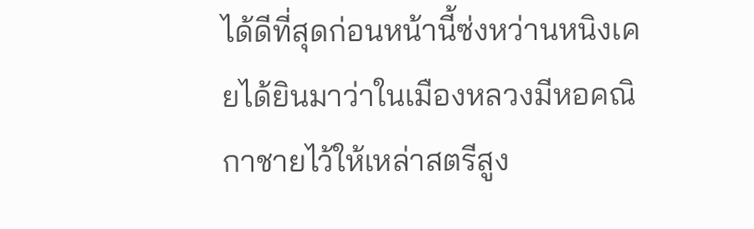ได้ดีที่สุดก่อนหน้านี้ซ่งหว่านหนิงเคยได้ยินมาว่าในเมืองหลวงมีหอคณิกาชายไว้ให้เหล่าสตรีสูง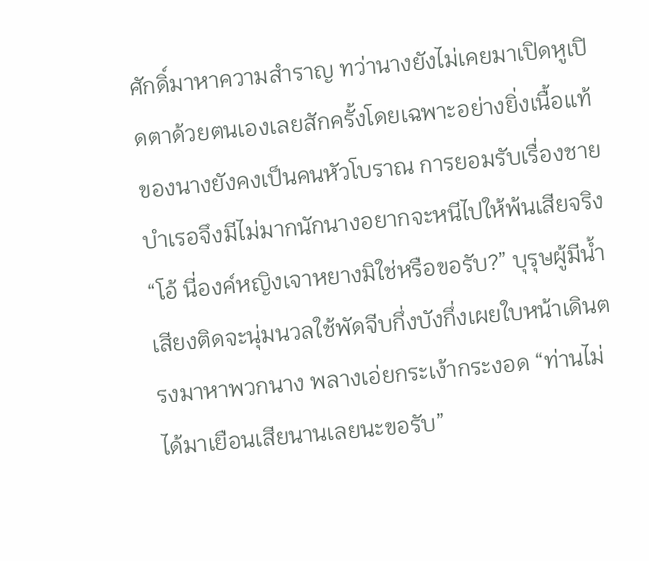ศักดิ์มาหาความสำราญ ทว่านางยังไม่เคยมาเปิดหูเปิดตาด้วยตนเองเลยสักครั้งโดยเฉพาะอย่างยิ่งเนื้อแท้ของนางยังคงเป็นคนหัวโบราณ การยอมรับเรื่องชายบำเรอจึงมีไม่มากนักนางอยากจะหนีไปให้พ้นเสียจริง“โอ้ นี่องค์หญิงเจาหยางมิใช่หรือขอรับ?” บุรุษผู้มีน้ำเสียงติดจะนุ่มนวลใช้พัดจีบกึ่งบังกึ่งเผยใบหน้าเดินตรงมาหาพวกนาง พลางเอ่ยกระเง้ากระงอด “ท่านไม่ได้มาเยือนเสียนานเลยนะขอรับ”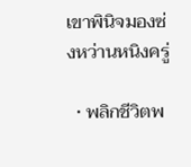เขาพินิจมองซ่งหว่านหนิงครู่

  • พลิกชีวิตพ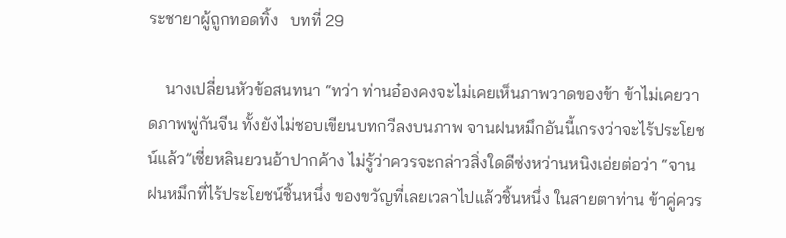ระชายาผู้ถูกทอดทิ้ง   บทที่ 29

    นางเปลี่ยนหัวข้อสนทนา “ทว่า ท่านอ๋องคงจะไม่เคยเห็นภาพวาดของข้า ข้าไม่เคยวาดภาพพู่กันจีน ทั้งยังไม่ชอบเขียนบทกวีลงบนภาพ จานฝนหมึกอันนี้เกรงว่าจะไร้ประโยชน์แล้ว”เซี่ยหลินยวนอ้าปากค้าง ไม่รู้ว่าควรจะกล่าวสิ่งใดดีซ่งหว่านหนิงเอ่ยต่อว่า “จานฝนหมึกที่ไร้ประโยชน์ชิ้นหนึ่ง ของขวัญที่เลยเวลาไปแล้วชิ้นหนึ่ง ในสายตาท่าน ข้าคู่ควร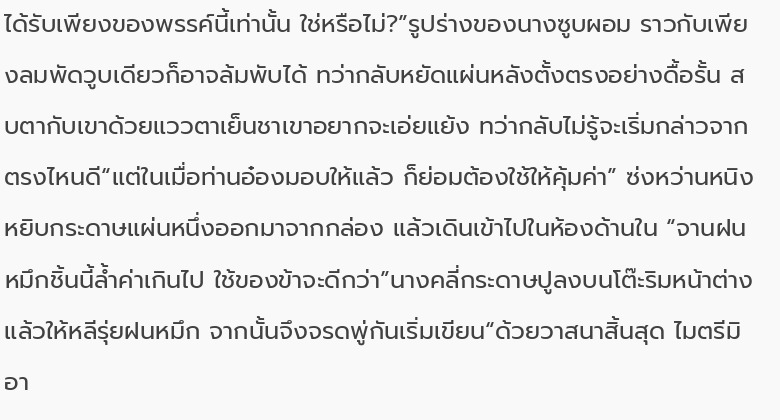ได้รับเพียงของพรรค์นี้เท่านั้น ใช่หรือไม่?”รูปร่างของนางซูบผอม ราวกับเพียงลมพัดวูบเดียวก็อาจล้มพับได้ ทว่ากลับหยัดแผ่นหลังตั้งตรงอย่างดื้อรั้น สบตากับเขาด้วยแววตาเย็นชาเขาอยากจะเอ่ยแย้ง ทว่ากลับไม่รู้จะเริ่มกล่าวจากตรงไหนดี“แต่ในเมื่อท่านอ๋องมอบให้แล้ว ก็ย่อมต้องใช้ให้คุ้มค่า” ซ่งหว่านหนิงหยิบกระดาษแผ่นหนึ่งออกมาจากกล่อง แล้วเดินเข้าไปในห้องด้านใน “จานฝนหมึกชิ้นนี้ล้ำค่าเกินไป ใช้ของข้าจะดีกว่า”นางคลี่กระดาษปูลงบนโต๊ะริมหน้าต่าง แล้วให้หลีรุ่ยฝนหมึก จากนั้นจึงจรดพู่กันเริ่มเขียน“ด้วยวาสนาสิ้นสุด ไมตรีมิอา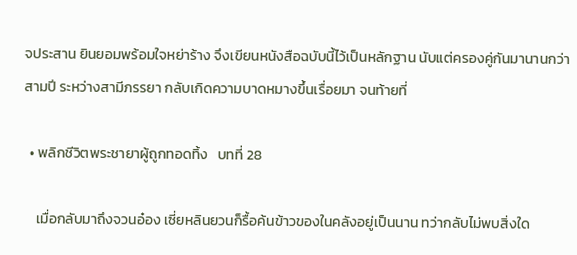จประสาน ยินยอมพร้อมใจหย่าร้าง จึงเขียนหนังสือฉบับนี้ไว้เป็นหลักฐาน นับแต่ครองคู่กันมานานกว่าสามปี ระหว่างสามีภรรยา กลับเกิดความบาดหมางขึ้นเรื่อยมา จนท้ายที่

  • พลิกชีวิตพระชายาผู้ถูกทอดทิ้ง   บทที่ 28

    เมื่อกลับมาถึงจวนอ๋อง เซี่ยหลินยวนก็รื้อค้นข้าวของในคลังอยู่เป็นนาน ทว่ากลับไม่พบสิ่งใด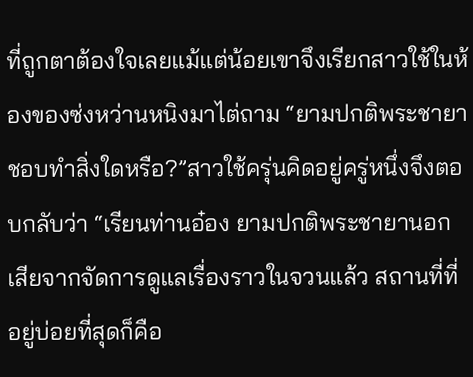ที่ถูกตาต้องใจเลยแม้แต่น้อยเขาจึงเรียกสาวใช้ในห้องของซ่งหว่านหนิงมาไต่ถาม “ยามปกติพระชายาชอบทำสิ่งใดหรือ?”สาวใช้ครุ่นคิดอยู่ครู่หนึ่งจึงตอบกลับว่า “เรียนท่านอ๋อง ยามปกติพระชายานอกเสียจากจัดการดูแลเรื่องราวในจวนแล้ว สถานที่ที่อยู่บ่อยที่สุดก็คือ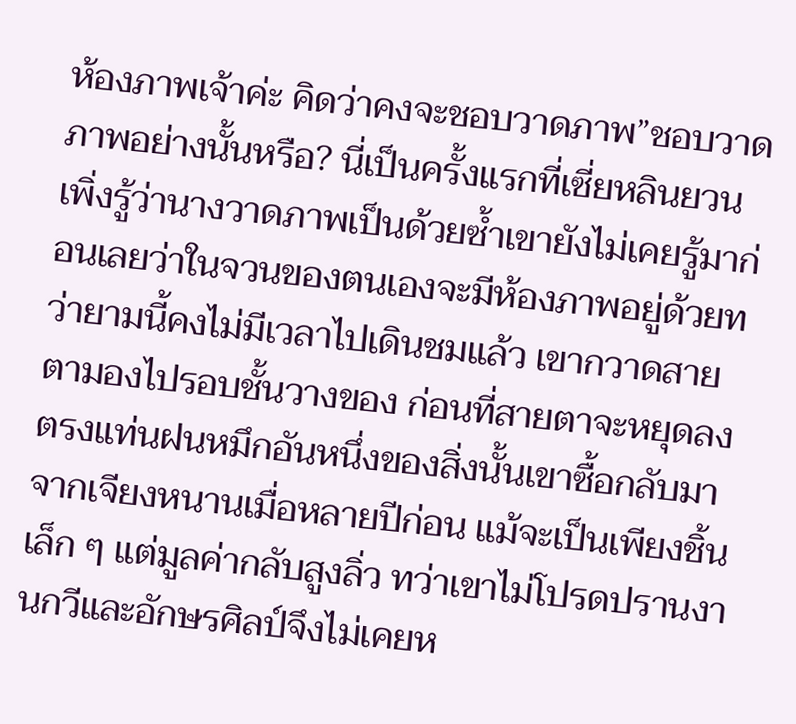ห้องภาพเจ้าค่ะ คิดว่าคงจะชอบวาดภาพ”ชอบวาดภาพอย่างนั้นหรือ? นี่เป็นครั้งแรกที่เซี่ยหลินยวนเพิ่งรู้ว่านางวาดภาพเป็นด้วยซ้ำเขายังไม่เคยรู้มาก่อนเลยว่าในจวนของตนเองจะมีห้องภาพอยู่ด้วยทว่ายามนี้คงไม่มีเวลาไปเดินชมแล้ว เขากวาดสายตามองไปรอบชั้นวางของ ก่อนที่สายตาจะหยุดลงตรงแท่นฝนหมึกอันหนึ่งของสิ่งนั้นเขาซื้อกลับมาจากเจียงหนานเมื่อหลายปีก่อน แม้จะเป็นเพียงชิ้นเล็ก ๆ แต่มูลค่ากลับสูงลิ่ว ทว่าเขาไม่โปรดปรานงานกวีและอักษรศิลป์จึงไม่เคยห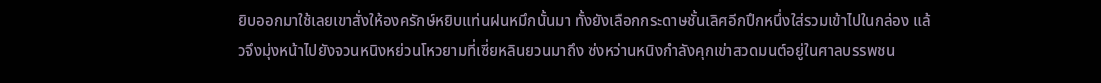ยิบออกมาใช้เลยเขาสั่งให้องครักษ์หยิบแท่นฝนหมึกนั้นมา ทั้งยังเลือกกระดาษชั้นเลิศอีกปึกหนึ่งใส่รวมเข้าไปในกล่อง แล้วจึงมุ่งหน้าไปยังจวนหนิงหย่วนโหวยามที่เซี่ยหลินยวนมาถึง ซ่งหว่านหนิงกำลังคุกเข่าสวดมนต์อยู่ในศาลบรรพชน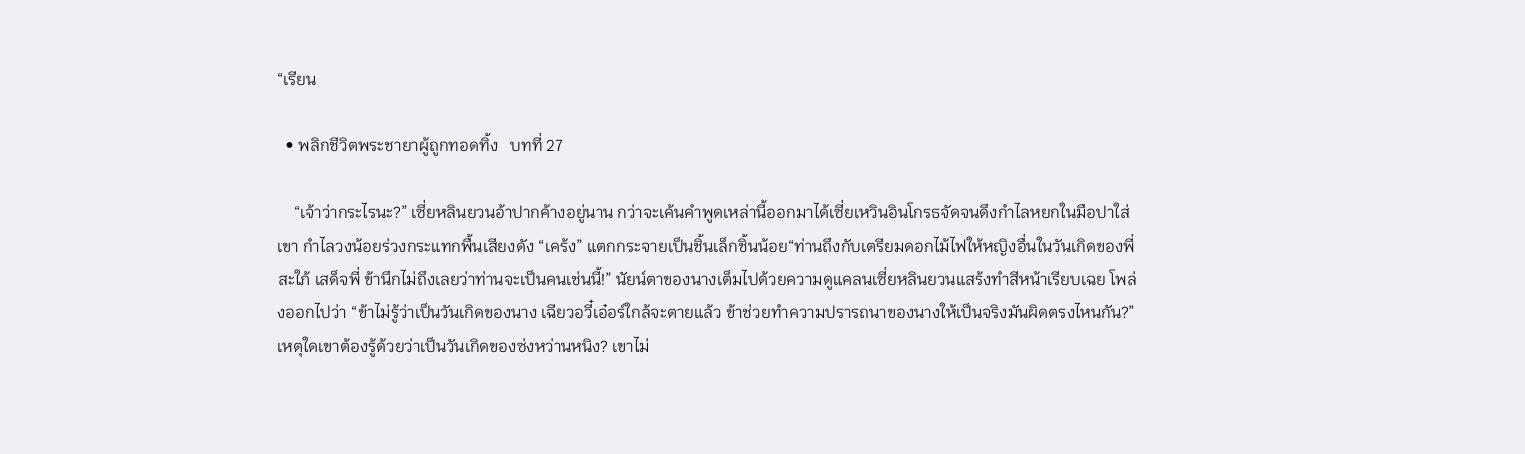“เรียน

  • พลิกชีวิตพระชายาผู้ถูกทอดทิ้ง   บทที่ 27

    “เจ้าว่ากระไรนะ?” เซี่ยหลินยวนอ้าปากค้างอยู่นาน กว่าจะเค้นคำพูดเหล่านี้ออกมาได้เซี่ยเหวินอินโกรธจัดจนดึงกำไลหยกในมือปาใส่เขา กำไลวงน้อยร่วงกระแทกพื้นเสียงดัง “เคร้ง” แตกกระจายเป็นชิ้นเล็กชิ้นน้อย“ท่านถึงกับเตรียมดอกไม้ไฟให้หญิงอื่นในวันเกิดของพี่สะใภ้ เสด็จพี่ ข้านึกไม่ถึงเลยว่าท่านจะเป็นคนเช่นนี้!” นัยน์ตาของนางเต็มไปด้วยความดูแคลนเซี่ยหลินยวนแสร้งทำสีหน้าเรียบเฉย โพล่งออกไปว่า “ข้าไม่รู้ว่าเป็นวันเกิดของนาง เฉียวอวี๋เอ๋อร์ใกล้จะตายแล้ว ข้าช่วยทำความปรารถนาของนางให้เป็นจริงมันผิดตรงไหนกัน?”เหตุใดเขาต้องรู้ด้วยว่าเป็นวันเกิดของซ่งหว่านหนิง? เขาไม่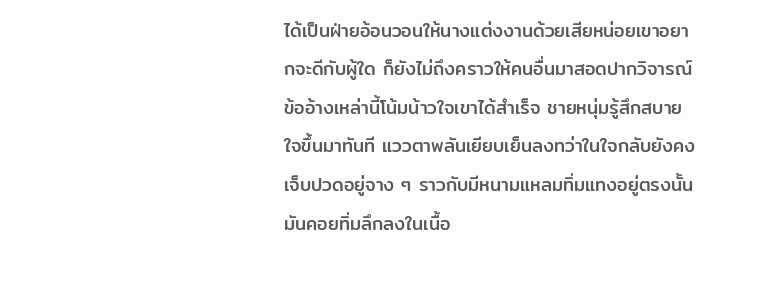ได้เป็นฝ่ายอ้อนวอนให้นางแต่งงานด้วยเสียหน่อยเขาอยากจะดีกับผู้ใด ก็ยังไม่ถึงคราวให้คนอื่นมาสอดปากวิจารณ์ข้ออ้างเหล่านี้โน้มน้าวใจเขาได้สำเร็จ ชายหนุ่มรู้สึกสบายใจขึ้นมาทันที แววตาพลันเยียบเย็นลงทว่าในใจกลับยังคงเจ็บปวดอยู่จาง ๆ ราวกับมีหนามแหลมทิ่มแทงอยู่ตรงนั้น มันคอยทิ่มลึกลงในเนื้อ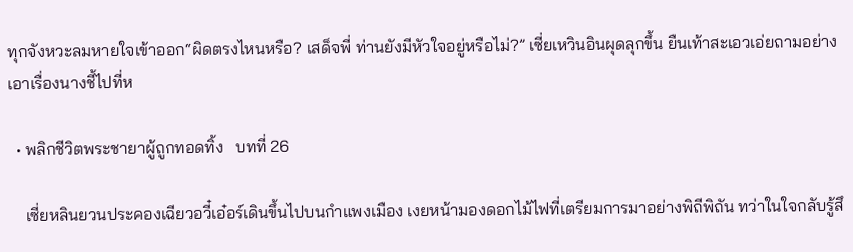ทุกจังหวะลมหายใจเข้าออก“ผิดตรงไหนหรือ? เสด็จพี่ ท่านยังมีหัวใจอยู่หรือไม่?” เซี่ยเหวินอินผุดลุกขึ้น ยืนเท้าสะเอวเอ่ยถามอย่างเอาเรื่องนางชี้ไปที่ห

  • พลิกชีวิตพระชายาผู้ถูกทอดทิ้ง   บทที่ 26

    เซี่ยหลินยวนประคองเฉียวอวี๋เอ๋อร์เดินขึ้นไปบนกำแพงเมือง เงยหน้ามองดอกไม้ไฟที่เตรียมการมาอย่างพิถีพิถัน ทว่าในใจกลับรู้สึ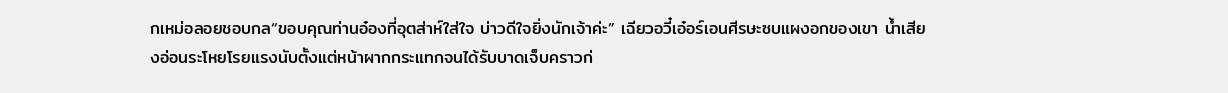กเหม่อลอยชอบกล“ขอบคุณท่านอ๋องที่อุตส่าห์ใส่ใจ บ่าวดีใจยิ่งนักเจ้าค่ะ” เฉียวอวี๋เอ๋อร์เอนศีรษะซบแผงอกของเขา น้ำเสียงอ่อนระโหยโรยแรงนับตั้งแต่หน้าผากกระแทกจนได้รับบาดเจ็บคราวก่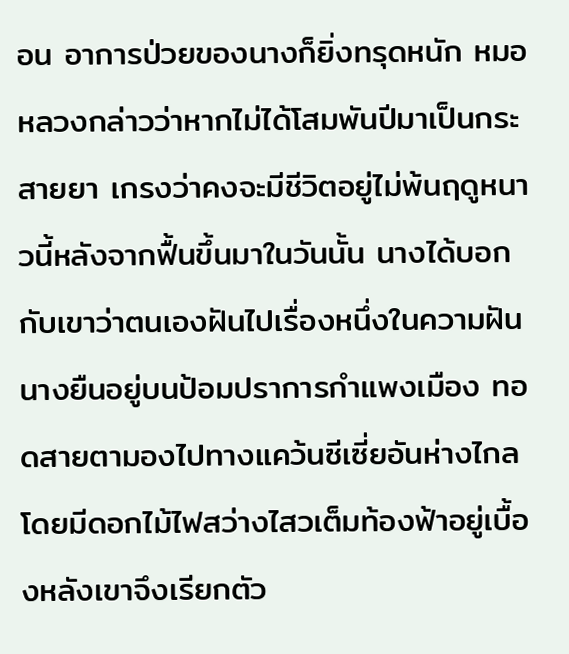อน อาการป่วยของนางก็ยิ่งทรุดหนัก หมอหลวงกล่าวว่าหากไม่ได้โสมพันปีมาเป็นกระสายยา เกรงว่าคงจะมีชีวิตอยู่ไม่พ้นฤดูหนาวนี้หลังจากฟื้นขึ้นมาในวันนั้น นางได้บอกกับเขาว่าตนเองฝันไปเรื่องหนึ่งในความฝันนางยืนอยู่บนป้อมปราการกำแพงเมือง ทอดสายตามองไปทางแคว้นซีเซี่ยอันห่างไกล โดยมีดอกไม้ไฟสว่างไสวเต็มท้องฟ้าอยู่เบื้องหลังเขาจึงเรียกตัว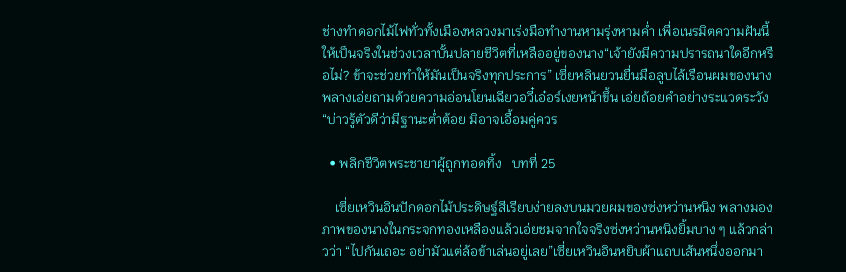ช่างทำดอกไม้ไฟทั่วทั้งเมืองหลวงมาเร่งมือทำงานหามรุ่งหามค่ำ เพื่อเนรมิตความฝันนี้ให้เป็นจริงในช่วงเวลาบั้นปลายชีวิตที่เหลืออยู่ของนาง“เจ้ายังมีความปรารถนาใดอีกหรือไม่? ข้าจะช่วยทำให้มันเป็นจริงทุกประการ” เซี่ยหลินยวนยื่นมือลูบไล้เรือนผมของนางพลางเอ่ยถามด้วยความอ่อนโยนเฉียวอวี๋เอ๋อร์เงยหน้าขึ้น เอ่ยถ้อยคำอย่างระแวดระวัง “บ่าวรู้ตัวดีว่ามีฐานะต่ำต้อย มิอาจเอื้อมคู่ควร

  • พลิกชีวิตพระชายาผู้ถูกทอดทิ้ง   บทที่ 25

    เซี่ยเหวินอินปักดอกไม้ประดิษฐ์สีเรียบง่ายลงบนมวยผมของซ่งหว่านหนิง พลางมองภาพของนางในกระจกทองเหลืองแล้วเอ่ยชมจากใจจริงซ่งหว่านหนิงยิ้มบาง ๆ แล้วกล่าวว่า “ไปกันเถอะ อย่ามัวแต่ล้อข้าเล่นอยู่เลย”เซี่ยเหวินอินหยิบผ้าแถบเส้นหนึ่งออกมา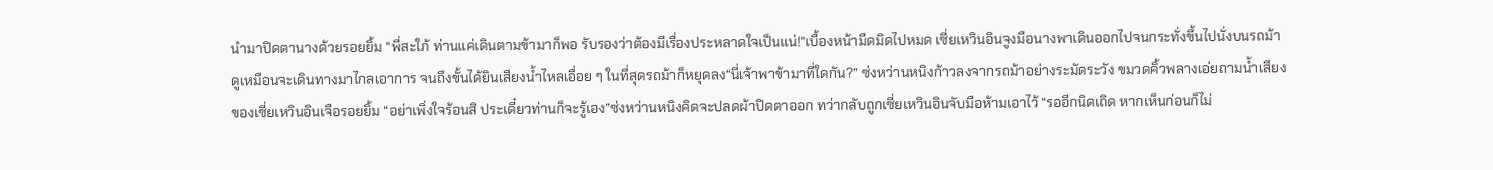นำมาปิดตานางด้วยรอยยิ้ม “พี่สะใภ้ ท่านแค่เดินตามข้ามาก็พอ รับรองว่าต้องมีเรื่องประหลาดใจเป็นแน่!”เบื้องหน้ามืดมิดไปหมด เซี่ยเหวินอินจูงมือนางพาเดินออกไปจนกระทั่งขึ้นไปนั่งบนรถม้าดูเหมือนจะเดินทางมาไกลเอาการ จนถึงขั้นได้ยินเสียงน้ำไหลเอื่อย ๆ ในที่สุดรถม้าก็หยุดลง“นี่เจ้าพาข้ามาที่ใดกัน?” ซ่งหว่านหนิงก้าวลงจากรถม้าอย่างระมัดระวัง ขมวดคิ้วพลางเอ่ยถามน้ำเสียงของเซี่ยเหวินอินเจือรอยยิ้ม “อย่าเพิ่งใจร้อนสิ ประเดี๋ยวท่านก็จะรู้เอง”ซ่งหว่านหนิงคิดจะปลดผ้าปิดตาออก ทว่ากลับถูกเซี่ยเหวินอินจับมือห้ามเอาไว้ “รออีกนิดเถิด หากเห็นก่อนก็ไม่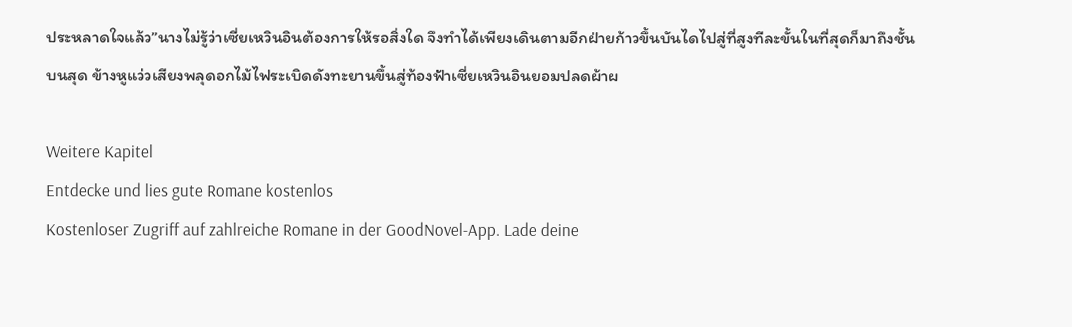ประหลาดใจแล้ว”นางไม่รู้ว่าเซี่ยเหวินอินต้องการให้รอสิ่งใด จึงทำได้เพียงเดินตามอีกฝ่ายก้าวขึ้นบันไดไปสู่ที่สูงทีละขั้นในที่สุดก็มาถึงชั้นบนสุด ข้างหูแว่วเสียงพลุดอกไม้ไฟระเบิดดังทะยานขึ้นสู่ท้องฟ้าเซี่ยเหวินอินยอมปลดผ้าผ

Weitere Kapitel
Entdecke und lies gute Romane kostenlos
Kostenloser Zugriff auf zahlreiche Romane in der GoodNovel-App. Lade deine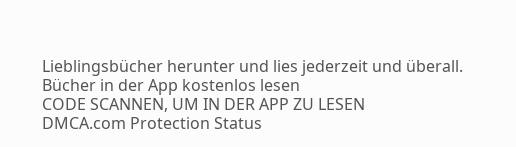Lieblingsbücher herunter und lies jederzeit und überall.
Bücher in der App kostenlos lesen
CODE SCANNEN, UM IN DER APP ZU LESEN
DMCA.com Protection Status